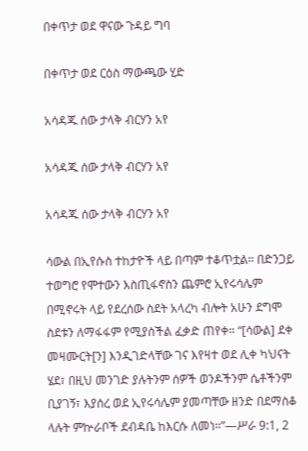በቀጥታ ወደ ዋናው ጉዳይ ግባ

በቀጥታ ወደ ርዕስ ማውጫው ሂድ

አሳዳጁ ሰው ታላቅ ብርሃን አየ

አሳዳጁ ሰው ታላቅ ብርሃን አየ

አሳዳጁ ሰው ታላቅ ብርሃን አየ

ሳውል በኢየሱስ ተከታዮች ላይ በጣም ተቆጥቷል። በድንጋይ ተወግሮ የሞተውን እስጢፋኖስን ጨምሮ ኢየሩሳሌም በሚኖሩት ላይ የደረሰው ስደት አላረካ ብሎት አሁን ደግሞ ስደቱን ለማፋፋም የሚያስችል ፈቃድ ጠየቀ። “[ሳውል] ደቀ መዛሙርት[ን] እንዲገድላቸው ገና እየዛተ ወደ ሊቀ ካህናት ሄደ፣ በዚህ መንገድ ያሉትንም ሰዎች ወንዶችንም ሴቶችንም ቢያገኝ፣ እያሰረ ወደ ኢየሩሳሌም ያመጣቸው ዘንድ በደማስቆ ላሉት ምኵራቦች ደብዳቤ ከእርሱ ለመነ።”—ሥራ 9:1, 2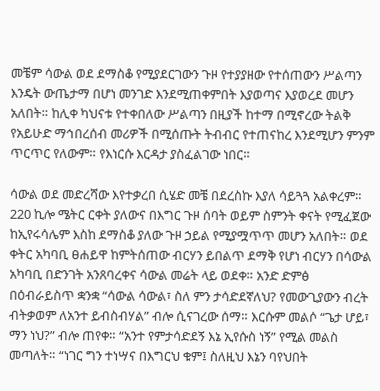መቼም ሳውል ወደ ደማስቆ የሚያደርገውን ጉዞ የተያያዘው የተሰጠውን ሥልጣን እንዴት ውጤታማ በሆነ መንገድ እንደሚጠቀምበት እያወጣና እያወረደ መሆን አለበት። ከሊቀ ካህናቱ የተቀበለው ሥልጣን በዚያች ከተማ በሚኖረው ትልቅ የአይሁድ ማኅበረሰብ መሪዎች በሚሰጡት ትብብር የተጠናከረ እንደሚሆን ምንም ጥርጥር የለውም። የእነርሱ እርዳታ ያስፈልገው ነበር።

ሳውል ወደ መድረሻው እየተቃረበ ሲሄድ መቼ በደረስኩ እያለ ሳይጓጓ አልቀረም። 220 ኪሎ ሜትር ርቀት ያለውና በእግር ጉዞ ሰባት ወይም ስምንት ቀናት የሚፈጀው ከኢየሩሳሌም እስከ ደማስቆ ያለው ጉዞ ኃይል የሚያሟጥጥ መሆን አለበት። ወደ ቀትር አካባቢ ፀሐይዋ ከምትሰጠው ብርሃን ይበልጥ ደማቅ የሆነ ብርሃን በሳውል አካባቢ በድንገት አንጸባረቀና ሳውል መሬት ላይ ወደቀ። አንድ ድምፅ በዕብራይስጥ ቋንቋ “ሳውል ሳውል፣ ስለ ምን ታሳድደኛለህ? የመውጊያውን ብረት ብትቃወም ለአንተ ይብስብሃል” ብሎ ሲናገረው ሰማ። እርሱም መልሶ “ጌታ ሆይ፣ ማን ነህ?” ብሎ ጠየቀ። “አንተ የምታሳድደኝ እኔ ኢየሱስ ነኝ” የሚል መልስ መጣለት። “ነገር ግን ተነሣና በእግርህ ቁም፤ ስለዚህ እኔን ባየህበት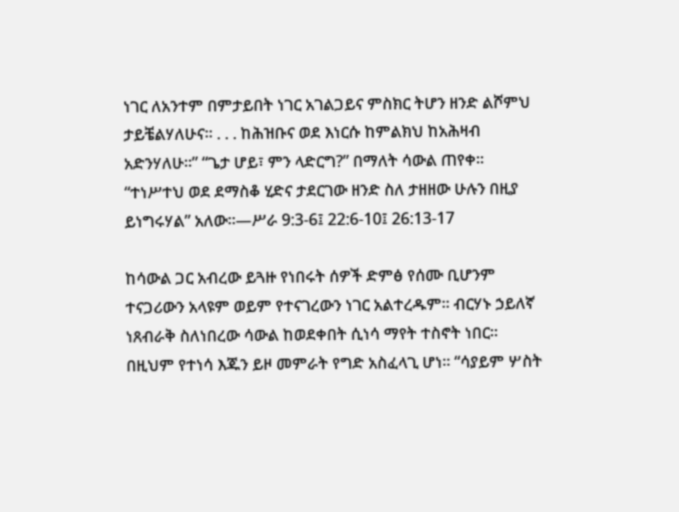ነገር ለአንተም በምታይበት ነገር አገልጋይና ምስክር ትሆን ዘንድ ልሾምህ ታይቼልሃለሁና። . . . ከሕዝቡና ወደ እነርሱ ከምልክህ ከአሕዛብ አድንሃለሁ።” “ጌታ ሆይ፣ ምን ላድርግ?” በማለት ሳውል ጠየቀ። “ተነሥተህ ወደ ደማስቆ ሂድና ታደርገው ዘንድ ስለ ታዘዘው ሁሉን በዚያ ይነግሩሃል” አለው።—ሥራ 9:3-6፤ 22:6-10፤ 26:13-17

ከሳውል ጋር አብረው ይጓዙ የነበሩት ሰዎች ድምፅ የሰሙ ቢሆንም ተናጋሪውን አላዩም ወይም የተናገረውን ነገር አልተረዱም። ብርሃኑ ኃይለኛ ነጸብራቅ ስለነበረው ሳውል ከወደቀበት ሲነሳ ማየት ተስኖት ነበር። በዚህም የተነሳ እጁን ይዞ መምራት የግድ አስፈላጊ ሆነ። “ሳያይም ሦስት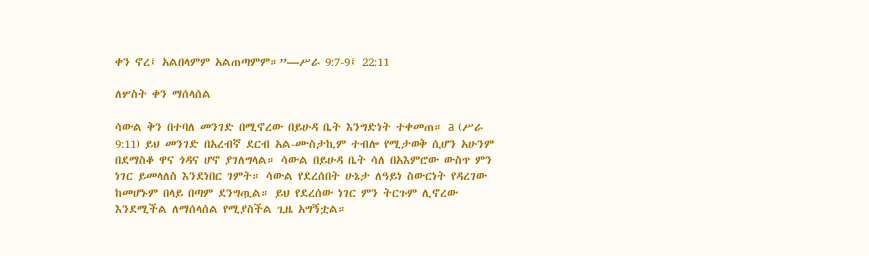ቀን ኖረ፤ አልበላምም አልጠጣምም።”—ሥራ 9:7-9፤ 22:11

ለሦስት ቀን ማሰላሰል

ሳውል ቅን በተባለ መንገድ በሚኖረው በይሁዳ ቤት እንግድነት ተቀመጠ። a (ሥራ 9:11) ይህ መንገድ በአረብኛ ደርብ አል-ሙስታኪም ተብሎ የሚታወቅ ሲሆን አሁንም በደማስቆ ዋና ጎዳና ሆኖ ያገለግላል። ሳውል በይሁዳ ቤት ሳለ በአእምሮው ውስጥ ምን ነገር ይመላለስ እንደነበር ገምት። ሳውል የደረሰበት ሁኔታ ለዓይነ ስውርነት የዳረገው ከመሆኑም በላይ በጣም ደንግጧል። ይህ የደረሰው ነገር ምን ትርጉም ሊኖረው እንደሚችል ለማሰላሰል የሚያስችል ጊዜ አግኝቷል።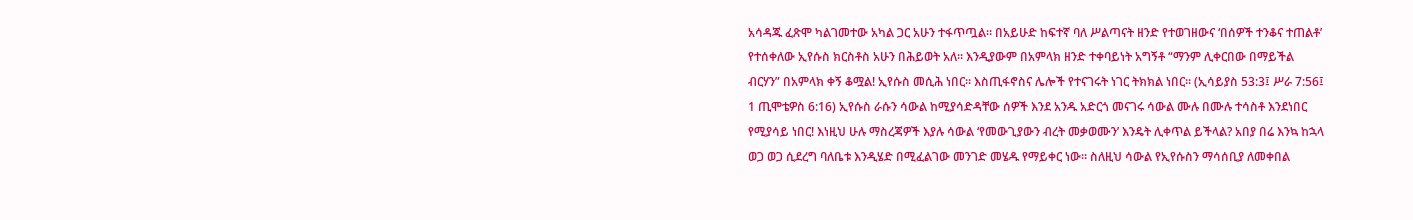አሳዳጁ ፈጽሞ ካልገመተው አካል ጋር አሁን ተፋጥጧል። በአይሁድ ከፍተኛ ባለ ሥልጣናት ዘንድ የተወገዘውና ‘በሰዎች ተንቆና ተጠልቶ’ የተሰቀለው ኢየሱስ ክርስቶስ አሁን በሕይወት አለ። እንዲያውም በአምላክ ዘንድ ተቀባይነት አግኝቶ “ማንም ሊቀርበው በማይችል ብርሃን” በአምላክ ቀኝ ቆሟል! ኢየሱስ መሲሕ ነበር። እስጢፋኖስና ሌሎች የተናገሩት ነገር ትክክል ነበር። (ኢሳይያስ 53:3፤ ሥራ 7:56፤ 1 ጢሞቴዎስ 6:16) ኢየሱስ ራሱን ሳውል ከሚያሳድዳቸው ሰዎች እንደ አንዱ አድርጎ መናገሩ ሳውል ሙሉ በሙሉ ተሳስቶ እንደነበር የሚያሳይ ነበር! እነዚህ ሁሉ ማስረጃዎች እያሉ ሳውል ‘የመውጊያውን ብረት መቃወሙን’ እንዴት ሊቀጥል ይችላል? አበያ በሬ እንኳ ከኋላ ወጋ ወጋ ሲደረግ ባለቤቱ እንዲሄድ በሚፈልገው መንገድ መሄዱ የማይቀር ነው። ስለዚህ ሳውል የኢየሱስን ማሳሰቢያ ለመቀበል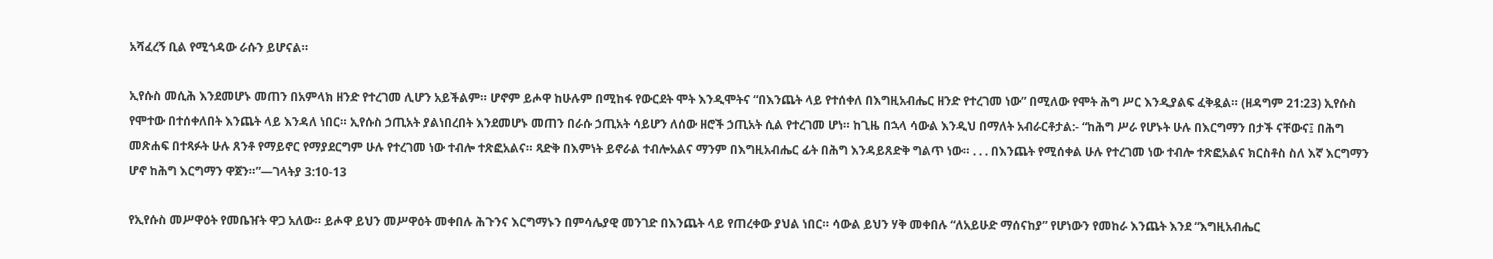አሻፈረኝ ቢል የሚጎዳው ራሱን ይሆናል።

ኢየሱስ መሲሕ እንደመሆኑ መጠን በአምላክ ዘንድ የተረገመ ሊሆን አይችልም። ሆኖም ይሖዋ ከሁሉም በሚከፋ የውርደት ሞት እንዲሞትና “በእንጨት ላይ የተሰቀለ በእግዚአብሔር ዘንድ የተረገመ ነው” በሚለው የሞት ሕግ ሥር እንዲያልፍ ፈቅዷል። (ዘዳግም 21:23) ኢየሱስ የሞተው በተሰቀለበት እንጨት ላይ እንዳለ ነበር። ኢየሱስ ኃጢአት ያልነበረበት እንደመሆኑ መጠን በራሱ ኃጢአት ሳይሆን ለሰው ዘሮች ኃጢአት ሲል የተረገመ ሆነ። ከጊዜ በኋላ ሳውል እንዲህ በማለት አብራርቶታል:- “ከሕግ ሥራ የሆኑት ሁሉ በእርግማን በታች ናቸውና፤ በሕግ መጽሐፍ በተጻፉት ሁሉ ጸንቶ የማይኖር የማያደርግም ሁሉ የተረገመ ነው ተብሎ ተጽፎአልና። ጻድቅ በእምነት ይኖራል ተብሎአልና ማንም በእግዚአብሔር ፊት በሕግ እንዳይጸድቅ ግልጥ ነው። . . . በእንጨት የሚሰቀል ሁሉ የተረገመ ነው ተብሎ ተጽፎአልና ክርስቶስ ስለ እኛ እርግማን ሆኖ ከሕግ እርግማን ዋጀን።”—ገላትያ 3:10-13

የኢየሱስ መሥዋዕት የመቤዠት ዋጋ አለው። ይሖዋ ይህን መሥዋዕት መቀበሉ ሕጉንና እርግማኑን በምሳሌያዊ መንገድ በእንጨት ላይ የጠረቀው ያህል ነበር። ሳውል ይህን ሃቅ መቀበሉ “ለአይሁድ ማሰናከያ” የሆነውን የመከራ እንጨት እንደ “እግዚአብሔር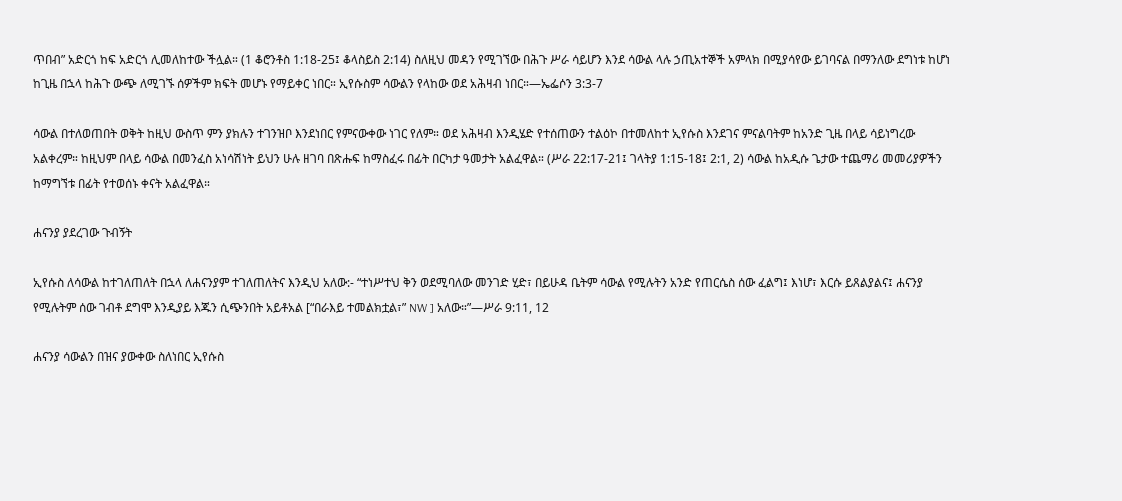ጥበብ” አድርጎ ከፍ አድርጎ ሊመለከተው ችሏል። (1 ቆሮንቶስ 1:18-25፤ ቆላስይስ 2:14) ስለዚህ መዳን የሚገኘው በሕጉ ሥራ ሳይሆን እንደ ሳውል ላሉ ኃጢአተኞች አምላክ በሚያሳየው ይገባናል በማንለው ደግነቱ ከሆነ ከጊዜ በኋላ ከሕጉ ውጭ ለሚገኙ ሰዎችም ክፍት መሆኑ የማይቀር ነበር። ኢየሱስም ሳውልን የላከው ወደ አሕዛብ ነበር።—ኤፌሶን 3:3-7

ሳውል በተለወጠበት ወቅት ከዚህ ውስጥ ምን ያክሉን ተገንዝቦ እንደነበር የምናውቀው ነገር የለም። ወደ አሕዛብ እንዲሄድ የተሰጠውን ተልዕኮ በተመለከተ ኢየሱስ እንደገና ምናልባትም ከአንድ ጊዜ በላይ ሳይነግረው አልቀረም። ከዚህም በላይ ሳውል በመንፈስ አነሳሽነት ይህን ሁሉ ዘገባ በጽሑፍ ከማስፈሩ በፊት በርካታ ዓመታት አልፈዋል። (ሥራ 22:17-21፤ ገላትያ 1:15-18፤ 2:1, 2) ሳውል ከአዲሱ ጌታው ተጨማሪ መመሪያዎችን ከማግኘቱ በፊት የተወሰኑ ቀናት አልፈዋል።

ሐናንያ ያደረገው ጉብኝት

ኢየሱስ ለሳውል ከተገለጠለት በኋላ ለሐናንያም ተገለጠለትና እንዲህ አለው:- “ተነሥተህ ቅን ወደሚባለው መንገድ ሂድ፣ በይሁዳ ቤትም ሳውል የሚሉትን አንድ የጠርሴስ ሰው ፈልግ፤ እነሆ፣ እርሱ ይጸልያልና፤ ሐናንያ የሚሉትም ሰው ገብቶ ደግሞ እንዲያይ እጁን ሲጭንበት አይቶአል [“በራእይ ተመልክቷል፣” NW ] አለው።”—ሥራ 9:11, 12

ሐናንያ ሳውልን በዝና ያውቀው ስለነበር ኢየሱስ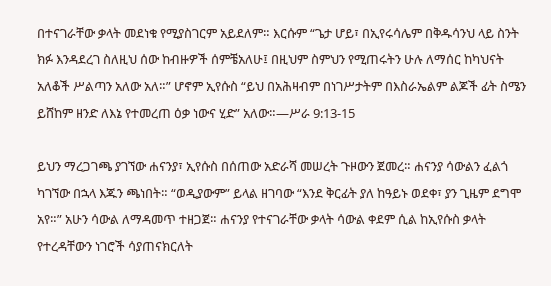በተናገራቸው ቃላት መደነቁ የሚያስገርም አይደለም። እርሱም “ጌታ ሆይ፣ በኢየሩሳሌም በቅዱሳንህ ላይ ስንት ክፉ እንዳደረገ ስለዚህ ሰው ከብዙዎች ሰምቼአለሁ፤ በዚህም ስምህን የሚጠሩትን ሁሉ ለማሰር ከካህናት አለቆች ሥልጣን አለው አለ።” ሆኖም ኢየሱስ “ይህ በአሕዛብም በነገሥታትም በእስራኤልም ልጆች ፊት ስሜን ይሸከም ዘንድ ለእኔ የተመረጠ ዕቃ ነውና ሂድ” አለው።—ሥራ 9:13-15

ይህን ማረጋገጫ ያገኘው ሐናንያ፣ ኢየሱስ በሰጠው አድራሻ መሠረት ጉዞውን ጀመረ። ሐናንያ ሳውልን ፈልጎ ካገኘው በኋላ እጁን ጫነበት። “ወዲያውም” ይላል ዘገባው “እንደ ቅርፊት ያለ ከዓይኑ ወደቀ፣ ያን ጊዜም ደግሞ አየ።” አሁን ሳውል ለማዳመጥ ተዘጋጀ። ሐናንያ የተናገራቸው ቃላት ሳውል ቀደም ሲል ከኢየሱስ ቃላት የተረዳቸውን ነገሮች ሳያጠናክርለት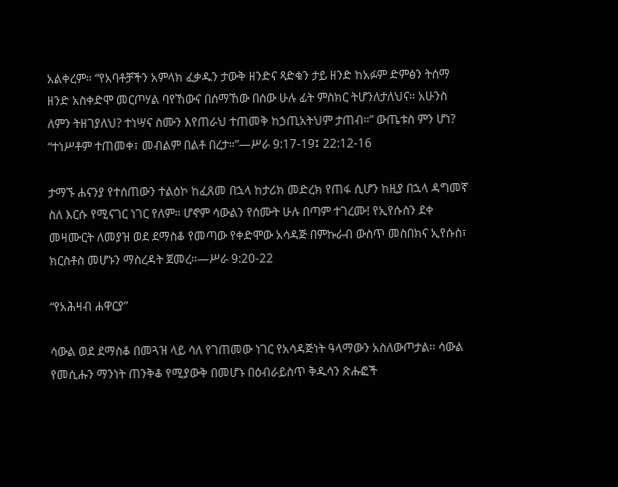አልቀረም። “የአባቶቻችን አምላክ ፈቃዱን ታውቅ ዘንድና ጻድቁን ታይ ዘንድ ከአፉም ድምፅን ትሰማ ዘንድ አስቀድሞ መርጦሃል ባየኸውና በሰማኸው በሰው ሁሉ ፊት ምስክር ትሆንለታለህና። አሁንስ ለምን ትዘገያለህ? ተነሣና ስሙን እየጠራህ ተጠመቅ ከኃጢአትህም ታጠብ።” ውጤቱስ ምን ሆነ? “ተነሥቶም ተጠመቀ፣ መብልም በልቶ በረታ።”—ሥራ 9:17-19፤ 22:12-16

ታማኙ ሐናንያ የተሰጠውን ተልዕኮ ከፈጸመ በኋላ ከታሪክ መድረክ የጠፋ ሲሆን ከዚያ በኋላ ዳግመኛ ስለ እርሱ የሚናገር ነገር የለም። ሆኖም ሳውልን የሰሙት ሁሉ በጣም ተገረሙ! የኢየሱስን ደቀ መዛሙርት ለመያዝ ወደ ደማስቆ የመጣው የቀድሞው አሳዳጅ በምኩራብ ውስጥ መስበክና ኢየሱስ፣ ክርስቶስ መሆኑን ማስረዳት ጀመረ።—ሥራ 9:20-22

“የአሕዛብ ሐዋርያ”

ሳውል ወደ ደማስቆ በመጓዝ ላይ ሳለ የገጠመው ነገር የአሳዳጅነት ዓላማውን አስለውጦታል። ሳውል የመሲሑን ማንነት ጠንቅቆ የሚያውቅ በመሆኑ በዕብራይስጥ ቅዱሳን ጽሑፎች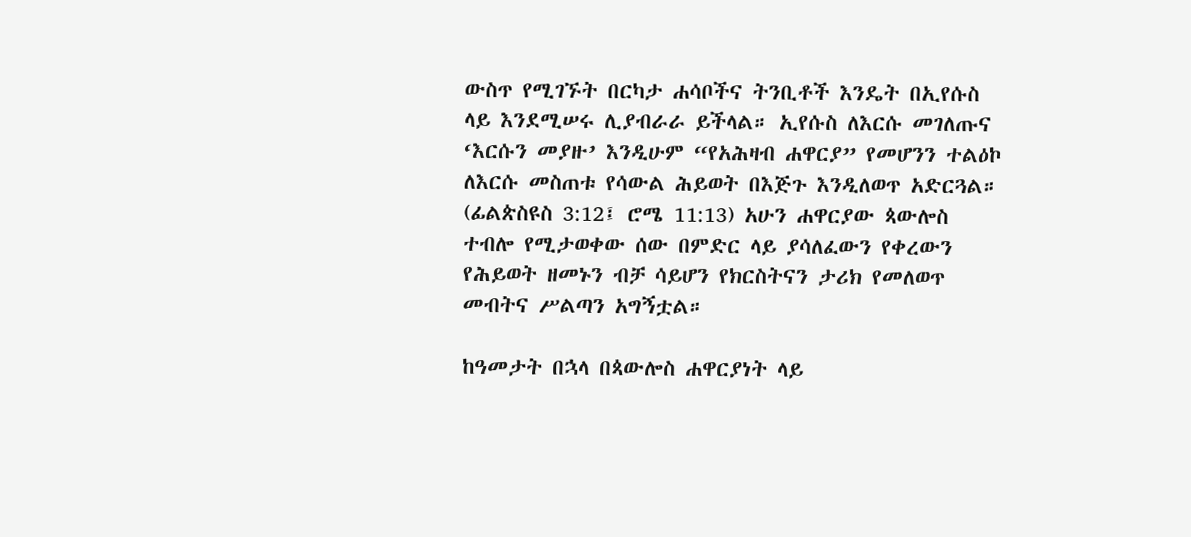ውስጥ የሚገኙት በርካታ ሐሳቦችና ትንቢቶች እንዴት በኢየሱስ ላይ እንደሚሠሩ ሊያብራራ ይችላል። ኢየሱስ ለእርሱ መገለጡና ‘እርሱን መያዙ’ እንዲሁም “የአሕዛብ ሐዋርያ” የመሆንን ተልዕኮ ለእርሱ መስጠቱ የሳውል ሕይወት በእጅጉ እንዲለወጥ አድርጓል። (ፊልጵስዩስ 3:12፤ ሮሜ 11:13) አሁን ሐዋርያው ጳውሎስ ተብሎ የሚታወቀው ሰው በምድር ላይ ያሳለፈውን የቀረውን የሕይወት ዘመኑን ብቻ ሳይሆን የክርስትናን ታሪክ የመለወጥ መብትና ሥልጣን አግኝቷል።

ከዓመታት በኋላ በጳውሎስ ሐዋርያነት ላይ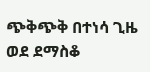ጭቅጭቅ በተነሳ ጊዜ ወደ ደማስቆ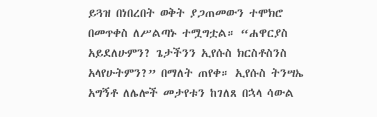ይጓዝ በነበረበት ወቅት ያጋጠመውን ተሞክሮ በመጥቀስ ለሥልጣኑ ተሟግቷል። “ሐዋርያስ አይደለሁምን? ጌታችንን ኢየሱስ ክርስቶስንስ አላየሁትምን?” በማለት ጠየቀ። ኢየሱስ ትንሣኤ አግኝቶ ለሌሎች መታየቱን ከገለጸ በኋላ ሳውል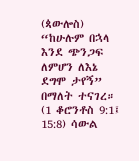(ጳውሎስ) “ከሁሉም በኋላ እንደ ጭንጋፍ ለምሆን ለእኔ ደግሞ ታየኝ” በማለት ተናገረ። (1 ቆሮንቶስ 9:1፤ 15:8) ሳውል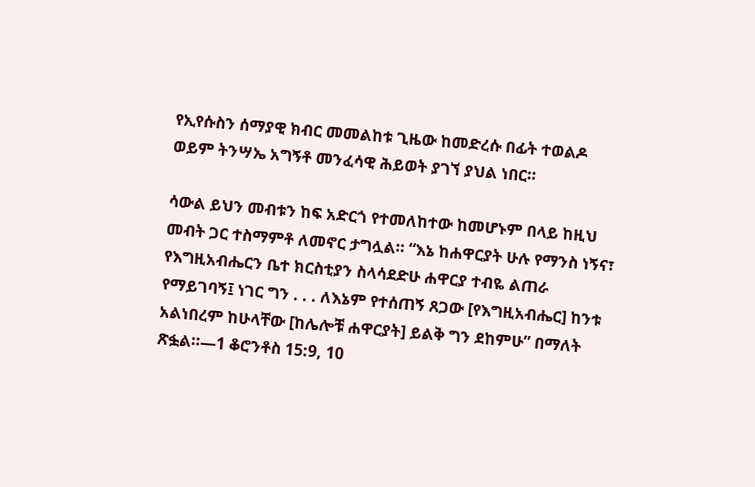የኢየሱስን ሰማያዊ ክብር መመልከቱ ጊዜው ከመድረሱ በፊት ተወልዶ ወይም ትንሣኤ አግኝቶ መንፈሳዊ ሕይወት ያገኘ ያህል ነበር።

ሳውል ይህን መብቱን ከፍ አድርጎ የተመለከተው ከመሆኑም በላይ ከዚህ መብት ጋር ተስማምቶ ለመኖር ታግሏል። “እኔ ከሐዋርያት ሁሉ የማንስ ነኝና፣ የእግዚአብሔርን ቤተ ክርስቲያን ስላሳደድሁ ሐዋርያ ተብዬ ልጠራ የማይገባኝ፤ ነገር ግን . . . ለእኔም የተሰጠኝ ጸጋው [የእግዚአብሔር] ከንቱ አልነበረም ከሁላቸው [ከሌሎቹ ሐዋርያት] ይልቅ ግን ደከምሁ” በማለት ጽፏል።—1 ቆሮንቶስ 15:9, 10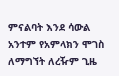ምናልባት እንደ ሳውል አንተም የአምላክን ሞገስ ለማግኘት ለረዥም ጊዜ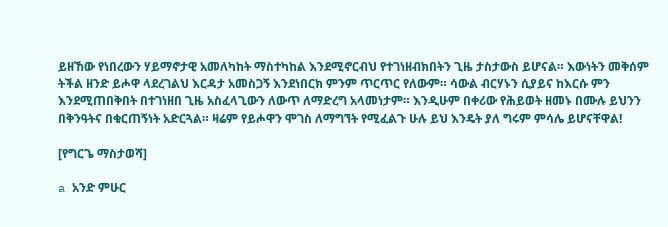ይዘኸው የነበረውን ሃይማኖታዊ አመለካከት ማስተካከል እንደሚኖርብህ የተገነዘብክበትን ጊዜ ታስታውስ ይሆናል። እውነትን መቅሰም ትችል ዘንድ ይሖዋ ላደረገልህ እርዳታ አመስጋኝ እንደነበርክ ምንም ጥርጥር የለውም። ሳውል ብርሃኑን ሲያይና ከእርሱ ምን እንደሚጠበቅበት በተገነዘበ ጊዜ አስፈላጊውን ለውጥ ለማድረግ አላመነታም። እንዲሁም በቀሪው የሕይወት ዘመኑ በሙሉ ይህንን በቅንዓትና በቁርጠኝነት አድርጓል። ዛሬም የይሖዋን ሞገስ ለማግኘት የሚፈልጉ ሁሉ ይህ እንዴት ያለ ግሩም ምሳሌ ይሆናቸዋል!

[የግርጌ ማስታወሻ]

a አንድ ምሁር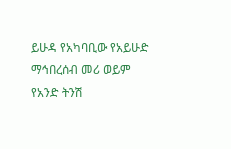ይሁዳ የአካባቢው የአይሁድ ማኅበረሰብ መሪ ወይም የአንድ ትንሽ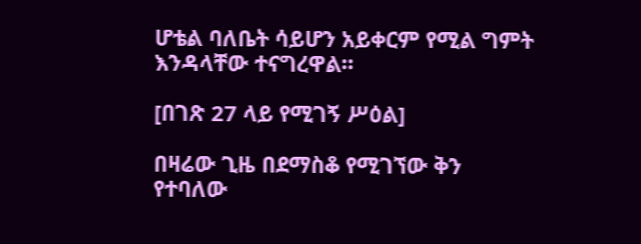ሆቴል ባለቤት ሳይሆን አይቀርም የሚል ግምት እንዳላቸው ተናግረዋል።

[በገጽ 27 ላይ የሚገኝ ሥዕል]

በዛሬው ጊዜ በደማስቆ የሚገኘው ቅን የተባለው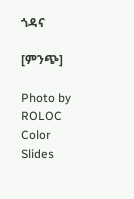ጎዳና

[ምንጭ]

Photo by ROLOC Color Slides